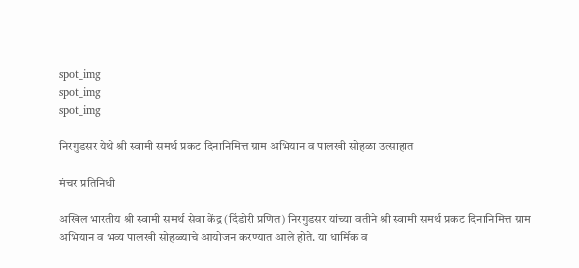spot_img
spot_img
spot_img

निरगुडसर येथे श्री स्वामी समर्थ प्रकट दिनानिमित्त ग्राम अभियान व पालखी सोहळा उत्साहात

मंचर प्रतिनिधी

अखिल भारतीय श्री स्वामी समर्थ सेवा केंद्र (दिंडोरी प्रणित) निरगुडसर यांच्या वतीने श्री स्वामी समर्थ प्रकट दिनानिमित्त ग्राम अभियान व भव्य पालखी सोहळ्याचे आयोजन करण्यात आले होते. या धार्मिक व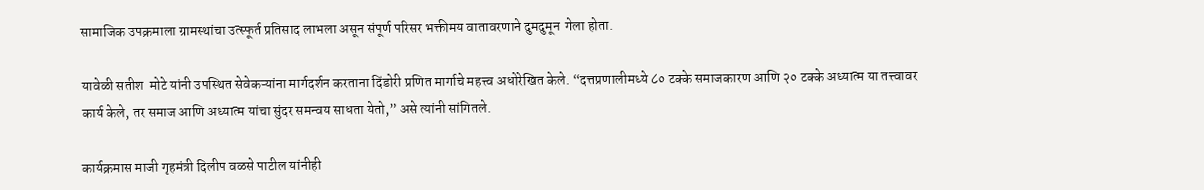सामाजिक उपक्रमाला ग्रामस्थांचा उत्स्फूर्त प्रतिसाद लाभला असून संपूर्ण परिसर भक्तीमय वातावरणाने दुमदुमून  गेला होता.

यावेळी सतीश  मोटे यांनी उपस्थित सेवेकऱ्यांना मार्गदर्शन करताना दिंडोरी प्रणित मार्गाचे महत्त्व अधोरेखित केले. “दत्तप्रणालीमध्ये ८० टक्के समाजकारण आणि २० टक्के अध्यात्म या तत्त्वावर कार्य केले, तर समाज आणि अध्यात्म यांचा सुंदर समन्वय साधता येतो,” असे त्यांनी सांगितले.

कार्यक्रमास माजी गृहमंत्री दिलीप वळसे पाटील यांनीही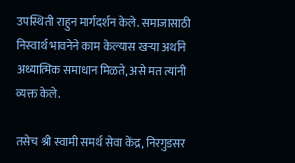उपस्थिती राहुन मार्गदर्शन केले. समाजासाठी निस्वार्थ भावनेने काम केल्यास खऱ्या अर्थाने अध्यात्मिक समाधान मिळते, असे मत त्यांनी व्यक्त केले.

तसेच श्री स्वामी समर्थ सेवा केंद्र, निरगुडसर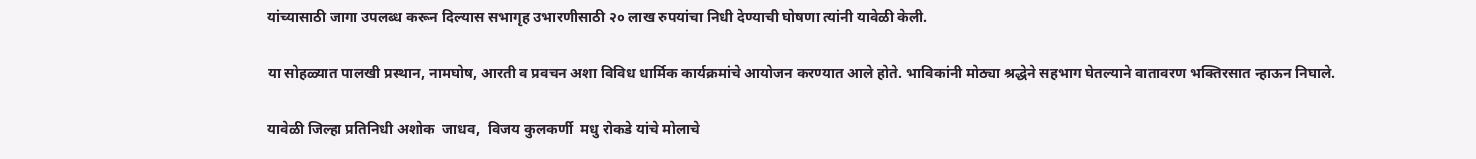यांच्यासाठी जागा उपलब्ध करून दिल्यास सभागृह उभारणीसाठी २० लाख रुपयांचा निधी देण्याची घोषणा त्यांनी यावेळी केली.

या सोहळ्यात पालखी प्रस्थान, नामघोष, आरती व प्रवचन अशा विविध धार्मिक कार्यक्रमांचे आयोजन करण्यात आले होते. भाविकांनी मोठ्या श्रद्धेने सहभाग घेतल्याने वातावरण भक्तिरसात न्हाऊन निघाले.

यावेळी जिल्हा प्रतिनिधी अशोक  जाधव,  विजय कुलकर्णी  मधु रोकडे यांचे मोलाचे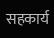सहकार्य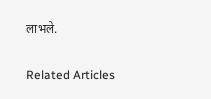लाभले.

Related Articles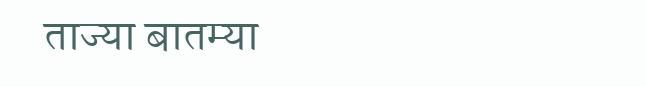ताज्या बातम्या